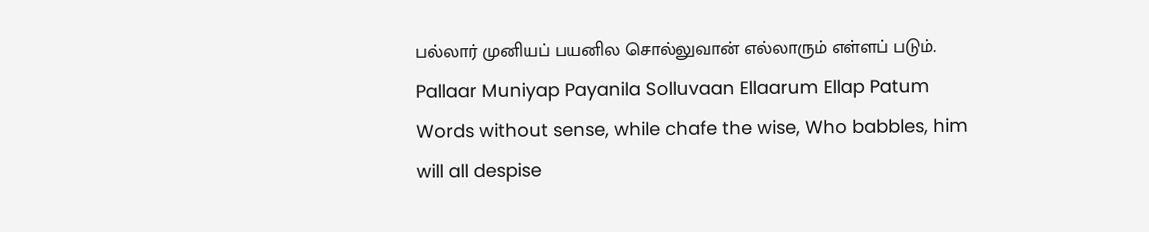பல்லார் முனியப் பயனில சொல்லுவான் எல்லாரும் எள்ளப் படும்.
Pallaar Muniyap Payanila Solluvaan Ellaarum Ellap Patum
Words without sense, while chafe the wise, Who babbles, him will all despise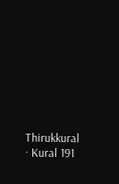Thirukkural · Kural 191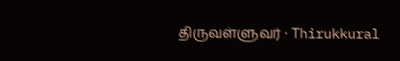திருவள்ளுவர் · Thirukkural